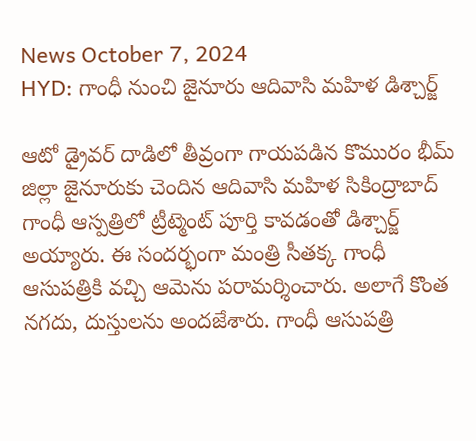News October 7, 2024
HYD: గాంధీ నుంచి జైనూరు ఆదివాసి మహిళ డిశ్చార్జ్

ఆటో డ్రైవర్ దాడిలో తీవ్రంగా గాయపడిన కొమురం భీమ్ జిల్లా జైనూరుకు చెందిన ఆదివాసి మహిళ సికింద్రాబాద్ గాంధీ ఆస్పత్రిలో ట్రీట్మెంట్ పూర్తి కావడంతో డిశ్చార్జ్ అయ్యారు. ఈ సందర్భంగా మంత్రి సీతక్క గాంధీ ఆసుపత్రికి వచ్చి ఆమెను పరామర్శించారు. అలాగే కొంత నగదు, దుస్తులను అందజేశారు. గాంధీ ఆసుపత్రి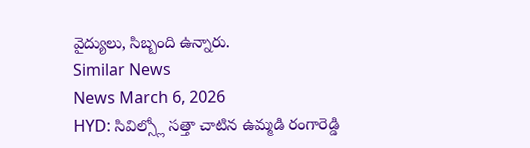వైద్యులు, సిబ్బంది ఉన్నారు.
Similar News
News March 6, 2026
HYD: సివిల్స్లో సత్తా చాటిన ఉమ్మడి రంగారెడ్డి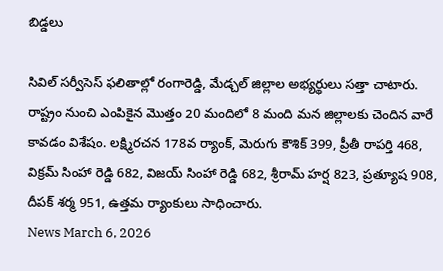బిడ్డలు

సివిల్ సర్వీసెస్ ఫలితాల్లో రంగారెడ్డి, మేడ్చల్ జిల్లాల అభ్యర్థులు సత్తా చాటారు. రాష్ట్రం నుంచి ఎంపికైన మొత్తం 20 మందిలో 8 మంది మన జిల్లాలకు చెందిన వారే కావడం విశేషం. లక్ష్మిరచన 178వ ర్యాంక్, మెరుగు కౌశిక్ 399, ప్రీతీ రాపర్తి 468, విక్రమ్ సింహా రెడ్డి 682, విజయ్ సింహా రెడ్డి 682, శ్రీరామ్ హర్ష 823, ప్రత్యూష 908, దీపక్ శర్మ 951, ఉత్తమ ర్యాంకులు సాధించారు.
News March 6, 2026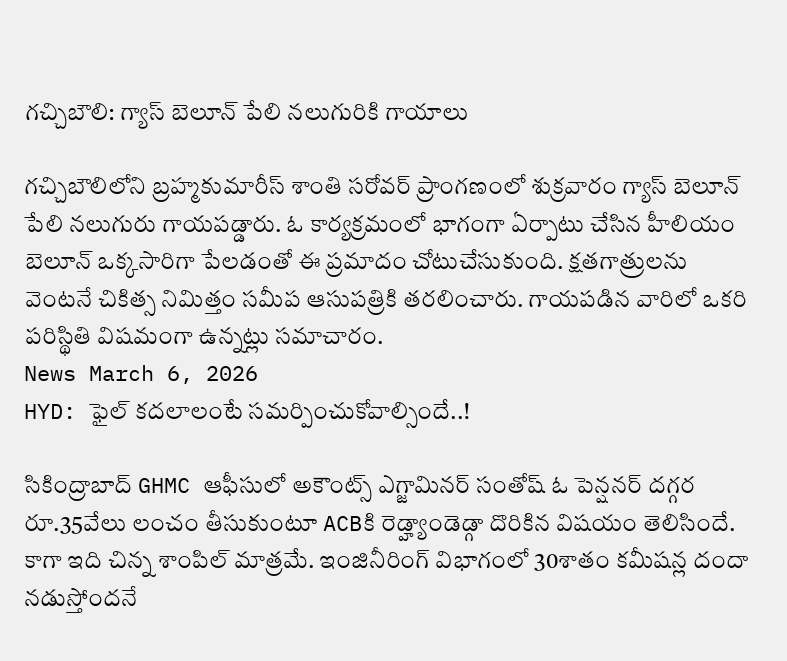గచ్చిబౌలి: గ్యాస్ బెలూన్ పేలి నలుగురికి గాయాలు

గచ్చిబౌలిలోని బ్రహ్మకుమారీస్ శాంతి సరోవర్ ప్రాంగణంలో శుక్రవారం గ్యాస్ బెలూన్ పేలి నలుగురు గాయపడ్డారు. ఓ కార్యక్రమంలో భాగంగా ఏర్పాటు చేసిన హీలియం బెలూన్ ఒక్కసారిగా పేలడంతో ఈ ప్రమాదం చోటుచేసుకుంది. క్షతగాత్రులను వెంటనే చికిత్స నిమిత్తం సమీప ఆసుపత్రికి తరలించారు. గాయపడిన వారిలో ఒకరి పరిస్థితి విషమంగా ఉన్నట్లు సమాచారం.
News March 6, 2026
HYD: ఫైల్ కదలాలంటే సమర్పించుకోవాల్సిందే..!

సికింద్రాబాద్ GHMC ఆఫీసులో అకౌంట్స్ ఎగ్జామినర్ సంతోష్ ఓ పెన్షనర్ దగ్గర రూ.35వేలు లంచం తీసుకుంటూ ACBకి రెడ్హ్యాండెడ్గా దొరికిన విషయం తెలిసిందే. కాగా ఇది చిన్న శాంపిల్ మాత్రమే. ఇంజినీరింగ్ విభాగంలో 30శాతం కమీషన్ల దందా నడుస్తోందనే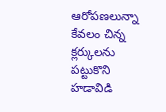ఆరోపణలున్నా కేవలం చిన్న క్లర్కులను పట్టుకొని హడావిడి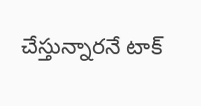చేస్తున్నారనే టాక్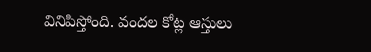వినిపిస్తోంది. వందల కోట్ల ఆస్తులు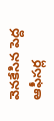వెనకేసిన పెద్ద ఆఫీసర్ల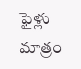ఫైళ్లు మాత్రం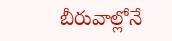బీరువాల్లోనే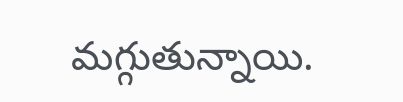మగ్గుతున్నాయి.